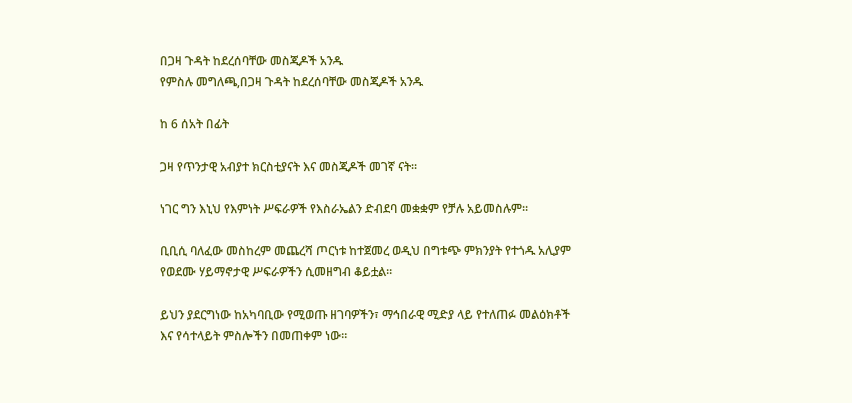በጋዛ ጉዳት ከደረሰባቸው መስጂዶች አንዱ
የምስሉ መግለጫ,በጋዛ ጉዳት ከደረሰባቸው መስጂዶች አንዱ

ከ 6 ሰአት በፊት

ጋዛ የጥንታዊ አብያተ ክርስቲያናት እና መስጂዶች መገኛ ናት።

ነገር ግን እኒህ የእምነት ሥፍራዎች የእስራኤልን ድብደባ መቋቋም የቻሉ አይመስሉም።

ቢቢሲ ባለፈው መስከረም መጨረሻ ጦርነቱ ከተጀመረ ወዲህ በግቱጭ ምክንያት የተጎዱ አሊያም የወደሙ ሃይማኖታዊ ሥፍራዎችን ሲመዘግብ ቆይቷል።

ይህን ያደርግነው ከአካባቢው የሚወጡ ዘገባዎችን፣ ማኅበራዊ ሚድያ ላይ የተለጠፉ መልዕክቶች እና የሳተላይት ምስሎችን በመጠቀም ነው።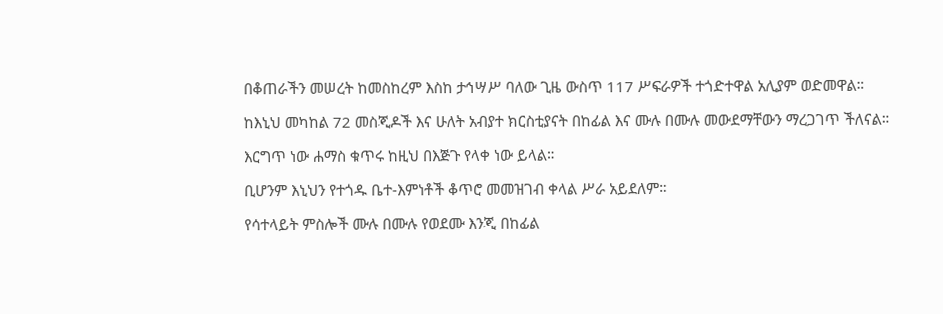በቆጠራችን መሠረት ከመስከረም እስከ ታኅሣሥ ባለው ጊዜ ውስጥ 117 ሥፍራዎች ተጎድተዋል አሊያም ወድመዋል።

ከእኒህ መካከል 72 መስጂዶች እና ሁለት አብያተ ክርስቲያናት በከፊል እና ሙሉ በሙሉ መውደማቸውን ማረጋገጥ ችለናል።

እርግጥ ነው ሐማስ ቁጥሩ ከዚህ በእጅጉ የላቀ ነው ይላል።

ቢሆንም እኒህን የተጎዱ ቤተ-እምነቶች ቆጥሮ መመዝገብ ቀላል ሥራ አይደለም።

የሳተላይት ምስሎች ሙሉ በሙሉ የወደሙ እንጂ በከፊል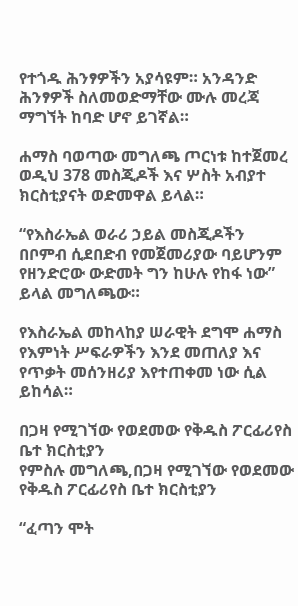የተጎዱ ሕንፃዎችን አያሳዩም። አንዳንድ ሕንፃዎች ስለመወድማቸው ሙሉ መረጃ ማግኘት ከባድ ሆኖ ይገኛል።

ሐማስ ባወጣው መግለጫ ጦርነቱ ከተጀመረ ወዲህ 378 መስጂዶች እና ሦስት አብያተ ክርስቲያናት ወድመዋል ይላል።

“የእስራኤል ወራሪ ኃይል መስጂዶችን በቦምብ ሲደበድብ የመጀመሪያው ባይሆንም የዘንድሮው ውድመት ግን ከሁሉ የከፋ ነው” ይላል መግለጫው።

የእስራኤል መከላከያ ሠራዊት ደግሞ ሐማስ የእምነት ሥፍራዎችን እንደ መጠለያ እና የጥቃት መሰንዘሪያ እየተጠቀመ ነው ሲል ይከሳል።

በጋዛ የሚገኘው የወደመው የቅዱስ ፖርፊሪየስ ቤተ ክርስቲያን
የምስሉ መግለጫ,በጋዛ የሚገኘው የወደመው የቅዱስ ፖርፊሪየስ ቤተ ክርስቲያን

“ፈጣን ሞት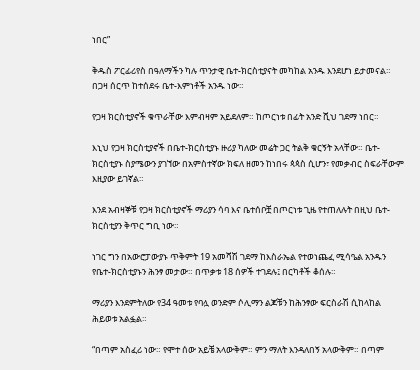ነበር”

ቅዱስ ፖርፊሪየስ በዓለማችን ካሉ ጥንታዊ ቤተ-ክርስቲያናት መካከል አንዱ እንደሆነ ይታመናል። በጋዛ ሰርጥ ከተሰደሩ ቤተ-እምነቶች አንዱ ነው።

የጋዛ ክርስቲያኖች ቁጥራቸው እምብዛም አይደለም። ከጦርነቱ በፊት አንድ ሺህ ገደማ ነበር።

እኒህ የጋዛ ክርስቲያኖች በቤተ-ክርስቲያኑ ዙሪያ ካለው መሬት ጋር ትልቅ ቁርኝት አላቸው። ቤተ-ክርስቲያኑ ስያሜውን ያገኘው በአምስተኛው ክፍለ ዘመን ከነበሩ ጳጳስ ሲሆን፣ የመቃብር ስፍራቸውም እዚያው ይገኛል።

እንደ አብዛኞቹ የጋዛ ክርስቲያኖች ማሪያን ሳባ እና ቤተሰቦቿ በጦርነቱ ጊዜ የተጠለሉት በዚህ ቤተ-ክርስቲያን ቅጥር ግቢ ነው።

ነገር ግን በአውሮፓውያኑ ጥቅምት 19 አመሻሽ ገደማ ከእስራኤል የተወነጨፈ ሚሳዔል አንዱን የቤተ-ክርስቲያኑን ሕንፃ መታው። በጥቃቱ 18 ሰዎች ተገደሉ፤ በርካቶች ቆሰሉ።

ማሪያን እንደምትለው የ34 ዓመቱ የባሏ ወንድም ሶሊማን ልጆቹን ከሕንፃው ፍርስራሽ ሲከላከል ሕይወቱ አልፏል።

“በጣም አስፈሪ ነው። የሞተ ሰው አይቼ አላውቅም። ምን ማለት እንዳለበኝ አላውቅም። በጣም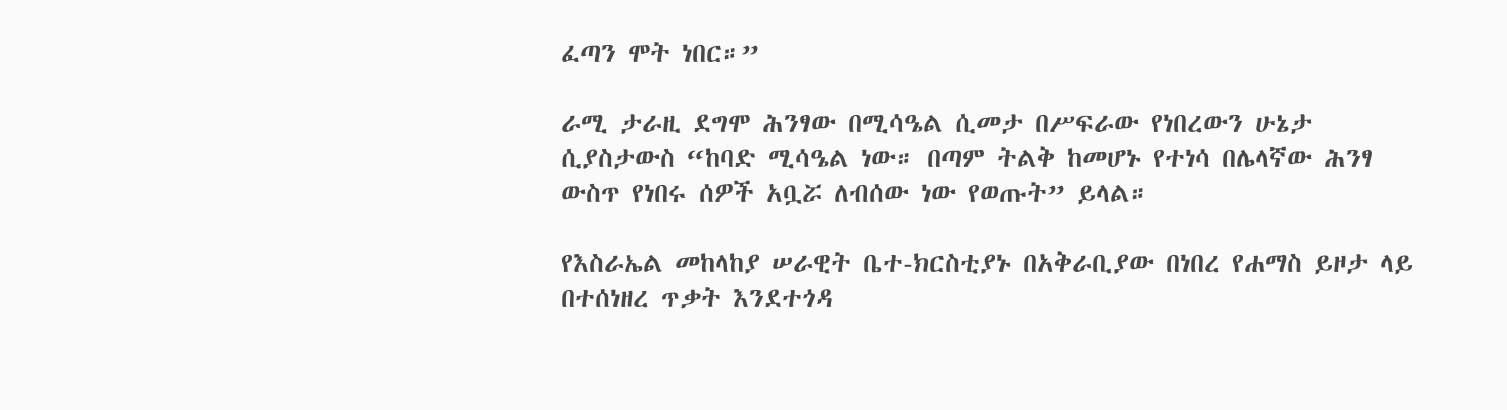ፈጣን ሞት ነበር።”

ራሚ ታራዚ ደግሞ ሕንፃው በሚሳዔል ሲመታ በሥፍራው የነበረውን ሁኔታ ሲያስታውስ “ከባድ ሚሳዔል ነው። በጣም ትልቅ ከመሆኑ የተነሳ በሌላኛው ሕንፃ ውስጥ የነበሩ ሰዎች አቧሯ ለብሰው ነው የወጡት” ይላል።

የእስራኤል መከላከያ ሠራዊት ቤተ-ክርስቲያኑ በአቅራቢያው በነበረ የሐማስ ይዞታ ላይ በተሰነዘረ ጥቃት እንደተጎዳ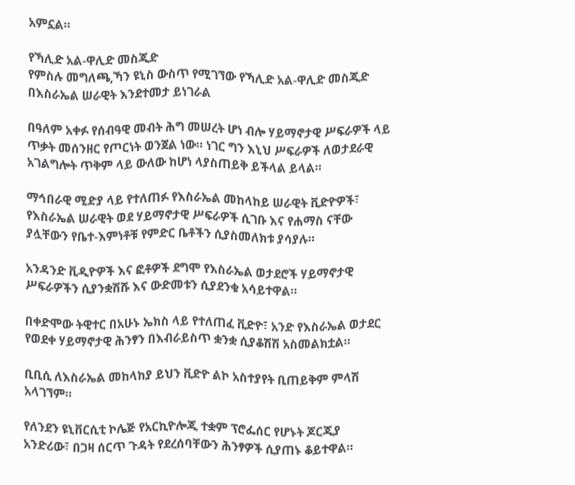አምኗል።

የኻሊድ አል-ዋሊድ መስጂድ
የምስሉ መግለጫ,ኻን ዩኒስ ውስጥ የሚገኘው የኻሊድ አል-ዋሊድ መስጂድ በእስራኤል ሠራዊት እንደተመታ ይነገራል

በዓለም አቀፉ የሰብዓዊ መብት ሕግ መሠረት ሆነ ብሎ ሃይማኖታዊ ሥፍራዎች ላይ ጥቃት መሰንዘር የጦርነት ወንጀል ነው። ነገር ግን እኒህ ሥፍራዎች ለወታደራዊ አገልግሎት ጥቅም ላይ ውለው ከሆነ ላያስጠይቅ ይችላል ይላል።

ማኅበራዊ ሚድያ ላይ የተለጠፉ የእስራኤል መከላከይ ሠራዊት ቪድዮዎች፣ የእስራኤል ሠራዊት ወደ ሃይማኖታዊ ሥፍራዎች ሲገቡ እና የሐማስ ናቸው ያሏቸውን የቤተ-እምነቶቹ የምድር ቤቶችን ሲያስመለክቱ ያሳያሉ።

አንዳንድ ቪዲዮዎች እና ፎቶዎች ደግሞ የእስራኤል ወታደሮች ሃይማኖታዊ ሥፍራዎችን ሲያንቋሽሹ እና ውድመቱን ሲያደንቁ አሳይተዋል።

በቀድሞው ትዊተር በአሁኑ ኤክስ ላይ የተለጠፈ ቪድዮ፣ አንድ የእስራኤል ወታደር የወደቀ ሃይማኖታዊ ሕንፃን በእብራይስጥ ቋንቋ ሲያቆሽሽ አስመልክቷል።

ቢቢሲ ለእስራኤል መከላከያ ይህን ቪድዮ ልኮ አስተያየት ቢጠይቅም ምላሽ አላገኘም።

የለንደን ዩኒቨርሲቲ ኮሌጅ የአርኪዮሎጂ ተቋም ፕሮፌሰር የሆኑት ጆርጂያ አንድሪው፣ በጋዛ ሰርጥ ጉዳት የደረሰባቸውን ሕንፃዎች ሲያጠኑ ቆይተዋል።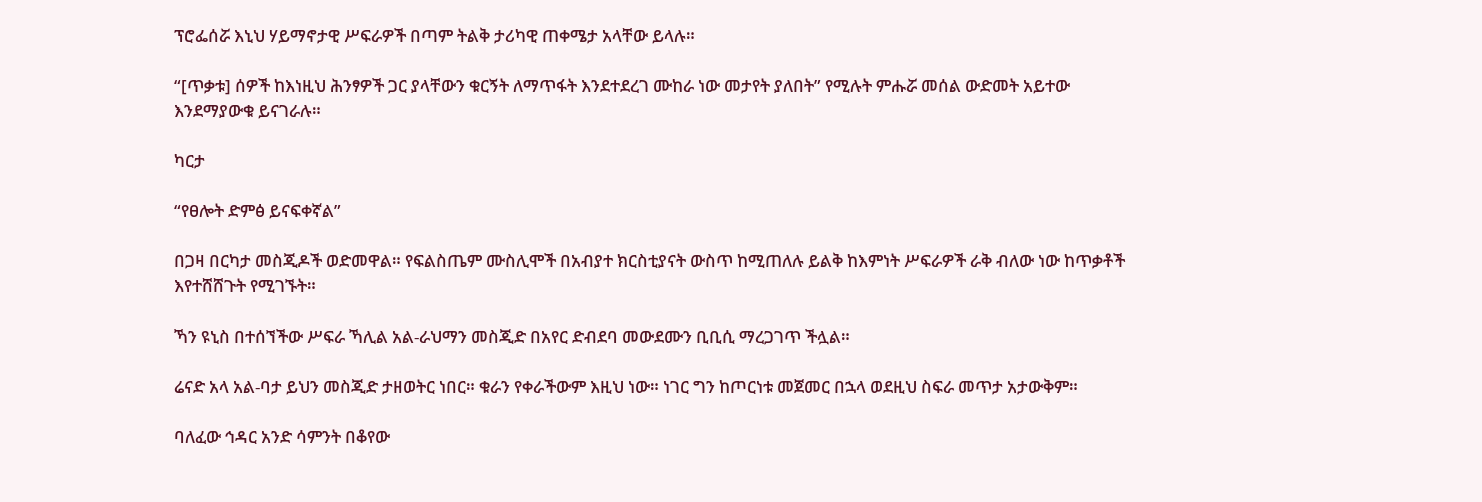ፕሮፌሰሯ እኒህ ሃይማኖታዊ ሥፍራዎች በጣም ትልቅ ታሪካዊ ጠቀሜታ አላቸው ይላሉ።

“[ጥቃቱ] ሰዎች ከእነዚህ ሕንፃዎች ጋር ያላቸውን ቁርኝት ለማጥፋት እንደተደረገ ሙከራ ነው መታየት ያለበት” የሚሉት ምሑሯ መሰል ውድመት አይተው እንደማያውቁ ይናገራሉ።

ካርታ

“የፀሎት ድምፅ ይናፍቀኛል”

በጋዛ በርካታ መስጂዶች ወድመዋል። የፍልስጤም ሙስሊሞች በአብያተ ክርስቲያናት ውስጥ ከሚጠለሉ ይልቅ ከእምነት ሥፍራዎች ራቅ ብለው ነው ከጥቃቶች እየተሸሸጉት የሚገኙት።

ኻን ዩኒስ በተሰኘችው ሥፍራ ኻሊል አል-ራህማን መስጂድ በአየር ድብደባ መውደሙን ቢቢሲ ማረጋገጥ ችሏል።

ሬናድ አላ አል-ባታ ይህን መስጂድ ታዘወትር ነበር። ቁራን የቀራችውም እዚህ ነው። ነገር ግን ከጦርነቱ መጀመር በኋላ ወደዚህ ስፍራ መጥታ አታውቅም።

ባለፈው ኅዳር አንድ ሳምንት በቆየው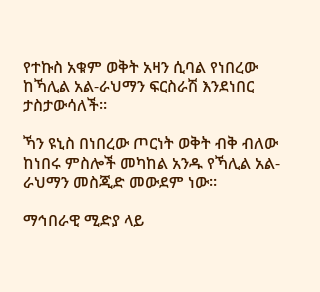የተኩስ አቁም ወቅት አዛን ሲባል የነበረው ከኻሊል አል-ራህማን ፍርስራሽ እንደነበር ታስታውሳለች።

ኻን ዩኒስ በነበረው ጦርነት ወቅት ብቅ ብለው ከነበሩ ምስሎች መካከል አንዱ የኻሊል አል-ራህማን መስጂድ መውደም ነው።

ማኅበራዊ ሚድያ ላይ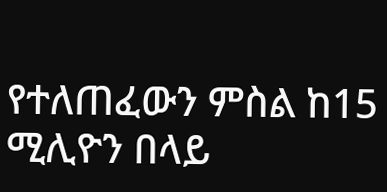የተለጠፈውን ምስል ከ15 ሚሊዮን በላይ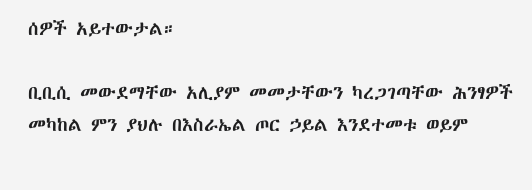ሰዎች አይተውታል።

ቢቢሲ መውደማቸው አሊያም መመታቸውን ካረጋገጣቸው ሕንፃዎች መካከል ምን ያህሉ በእስራኤል ጦር ኃይል እንደተመቱ ወይም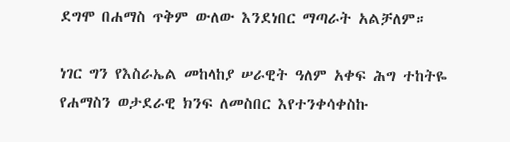ደግሞ በሐማስ ጥቅም ውለው እንደነበር ማጣራት አልቻለም።

ነገር ግን የእስራኤል መከላከያ ሠራዊት ዓለም አቀፍ ሕግ ተከትዬ የሐማስን ወታደራዊ ክንፍ ለመስበር እየተንቀሳቀስኩ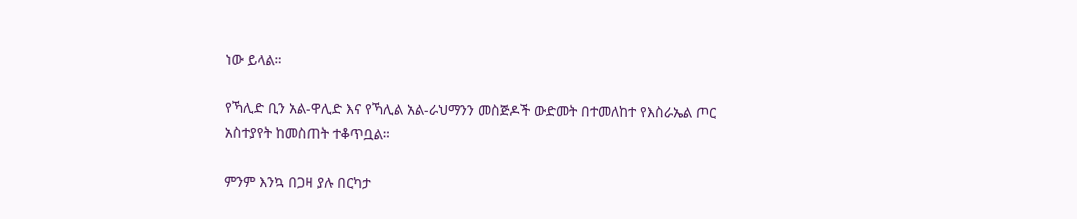ነው ይላል።

የኻሊድ ቢን አል-ዋሊድ እና የኻሊል አል-ራህማንን መስጅዶች ውድመት በተመለከተ የእስራኤል ጦር አስተያየት ከመስጠት ተቆጥቧል።

ምንም እንኳ በጋዛ ያሉ በርካታ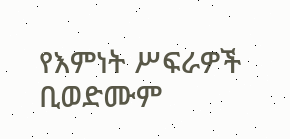የእምነት ሥፍራዎች ቢወድሙም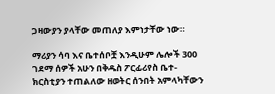ጋዛውያን ያላቸው መጠለያ እምነታቸው ነው።

ማሪያን ሳባ እና ቤተሰቦቿ እንዲሁም ሌሎች 300 ገደማ ሰዎች አሁን በቅዱስ ፖርፊሪየስ ቤተ-ክርስቲያን ተጠልለው ዘወትር ሰንበት አምላካቸውን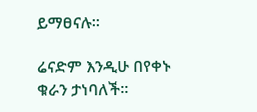ይማፀናሉ።

ሬናድም እንዲሁ በየቀኑ ቁራን ታነባለች።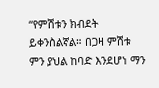“የምሽቱን ክብደት ይቀንስልኛል። በጋዛ ምሽቱ ምን ያህል ከባድ እንደሆነ ማን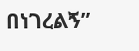በነገረልኝ”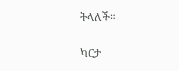ትላለች።

ካርታ